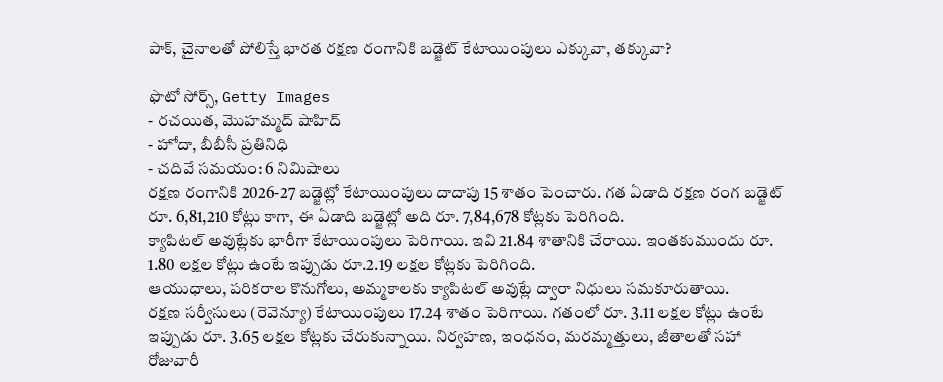పాక్, చైనాలతో పోలిస్తే భారత రక్షణ రంగానికి బడ్జెట్ కేటాయింపులు ఎక్కువా, తక్కువా?

ఫొటో సోర్స్, Getty Images
- రచయిత, మొహమ్మద్ షాహిద్
- హోదా, బీబీసీ ప్రతినిధి
- చదివే సమయం: 6 నిమిషాలు
రక్షణ రంగానికి 2026-27 బడ్జెట్లో కేటాయింపులు దాదాపు 15 శాతం పెంచారు. గత ఏడాది రక్షణ రంగ బడ్జెట్ రూ. 6,81,210 కోట్లు కాగా, ఈ ఏడాది బడ్జెట్లో అది రూ. 7,84,678 కోట్లకు పెరిగింది.
క్యాపిటల్ అవుట్లేకు భారీగా కేటాయింపులు పెరిగాయి. ఇవి 21.84 శాతానికి చేరాయి. ఇంతకుముందు రూ. 1.80 లక్షల కోట్లు ఉంటే ఇప్పుడు రూ.2.19 లక్షల కోట్లకు పెరిగింది.
ఆయుధాలు, పరికరాల కొనుగోలు, అమ్మకాలకు క్యాపిటల్ అవుట్లే ద్వారా నిధులు సమకూరుతాయి.
రక్షణ సర్వీసులు (రెవెన్యూ) కేటాయింపులు 17.24 శాతం పెరిగాయి. గతంలో రూ. 3.11 లక్షల కోట్లు ఉంటే ఇప్పుడు రూ. 3.65 లక్షల కోట్లకు చేరుకున్నాయి. నిర్వహణ, ఇంధనం, మరమ్మత్తులు, జీతాలతో సహా రోజువారీ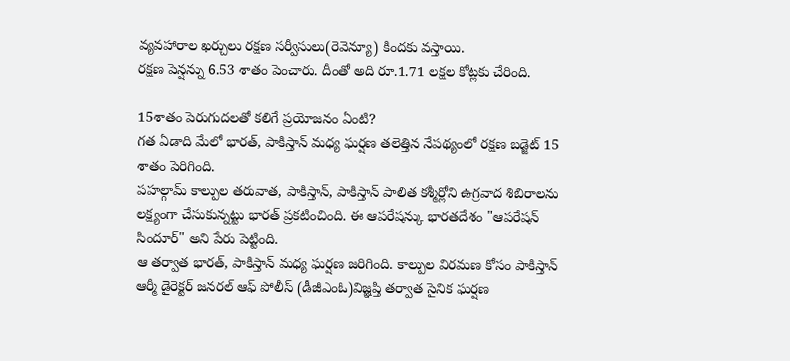వ్యవహారాల ఖర్చులు రక్షణ సర్వీసులు(రెవెన్యూ) కిందకు వస్తాయి.
రక్షణ పెన్షన్ను 6.53 శాతం పెంచారు. దీంతో అది రూ.1.71 లక్షల కోట్లకు చేరింది.

15శాతం పెరుగుదలతో కలిగే ప్రయోజనం ఏంటి?
గత ఏడాది మేలో భారత్, పాకిస్తాన్ మధ్య ఘర్షణ తలెత్తిన నేపథ్యంలో రక్షణ బడ్జెట్ 15 శాతం పెరిగింది.
పహల్గామ్ కాల్పుల తరువాత, పాకిస్తాన్, పాకిస్తాన్ పాలిత కశ్మీర్లోని ఉగ్రవాద శిబిరాలను లక్ష్యంగా చేసుకున్నట్టు భారత్ ప్రకటించింది. ఈ ఆపరేషన్కు భారతదేశం "ఆపరేషన్ సిందూర్" అని పేరు పెట్టింది.
ఆ తర్వాత భారత్, పాకిస్తాన్ మధ్య ఘర్షణ జరిగింది. కాల్పుల విరమణ కోసం పాకిస్తాన్ ఆర్మీ డైరెక్టర్ జనరల్ ఆఫ్ పోలీస్ (డీజీఎంఓ)విజ్ఞప్తి తర్వాత సైనిక ఘర్షణ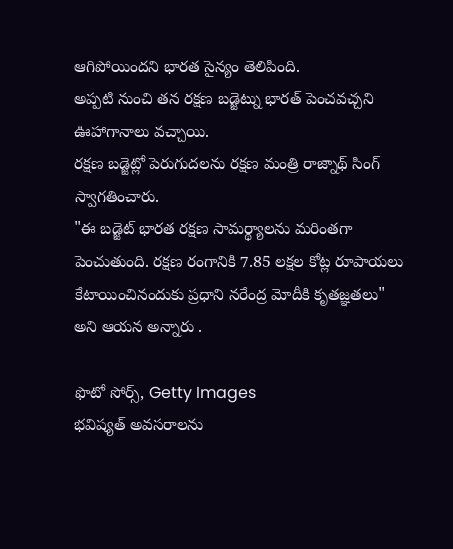ఆగిపోయిందని భారత సైన్యం తెలిపింది.
అప్పటి నుంచి తన రక్షణ బడ్జెట్ను భారత్ పెంచవచ్చని ఊహాగానాలు వచ్చాయి.
రక్షణ బడ్జెట్లో పెరుగుదలను రక్షణ మంత్రి రాజ్నాథ్ సింగ్ స్వాగతించారు.
"ఈ బడ్జెట్ భారత రక్షణ సామర్థ్యాలను మరింతగా పెంచుతుంది. రక్షణ రంగానికి 7.85 లక్షల కోట్ల రూపాయలు కేటాయించినందుకు ప్రధాని నరేంద్ర మోదీకి కృతజ్ఞతలు" అని ఆయన అన్నారు .

ఫొటో సోర్స్, Getty Images
భవిష్యత్ అవసరాలను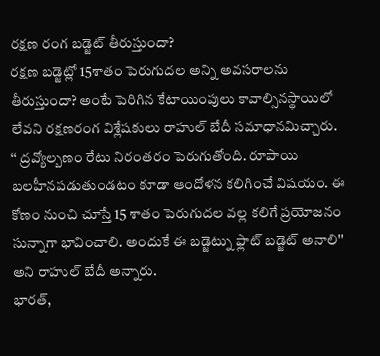రక్షణ రంగ బడ్జెట్ తీరుస్తుందా?
రక్షణ బడ్జెట్లో 15శాతం పెరుగుదల అన్ని అవసరాలను తీరుస్తుందా? అంటే పెరిగిన కేటాయింపులు కావాల్సినస్థాయిలో లేవని రక్షణరంగ విశ్లేషకులు రాహుల్ బేదీ సమాధానమిచ్చారు.
‘‘ ద్రవ్యోల్బణం రేటు నిరంతరం పెరుగుతోంది. రూపాయి బలహీనపడుతుండటం కూడా ఆందోళన కలిగించే విషయం. ఈ కోణం నుంచి చూస్తే 15 శాతం పెరుగుదల వల్ల కలిగే ప్రయోజనం సున్నాగా భావించాలి. అందుకే ఈ బడ్జెట్ను ఫ్లాట్ బడ్జెట్ అనాలి'' అని రాహుల్ బేదీ అన్నారు.
భారత్,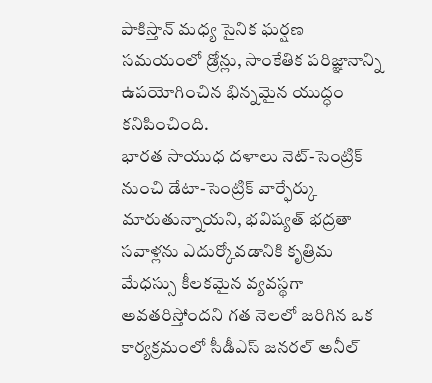పాకిస్తాన్ మధ్య సైనిక ఘర్షణ సమయంలో డ్రోన్లు, సాంకేతిక పరిజ్ఞానాన్ని ఉపయోగించిన భిన్నమైన యుద్ధం కనిపించింది.
భారత సాయుధ దళాలు నెట్-సెంట్రిక్ నుంచి డేటా-సెంట్రిక్ వార్ఫేర్కు మారుతున్నాయని, భవిష్యత్ భద్రతా సవాళ్లను ఎదుర్కోవడానికి కృత్రిమ మేధస్సు కీలకమైన వ్యవస్థగా అవతరిస్తోందని గత నెలలో జరిగిన ఒక కార్యక్రమంలో సీడీఎస్ జనరల్ అనీల్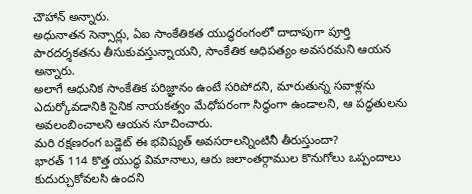చౌహాన్ అన్నారు.
అధునాతన సెన్సార్లు, ఏఐ సాంకేతికత యుద్ధరంగంలో దాదాపుగా పూర్తి పారదర్శకతను తీసుకువస్తున్నాయని, సాంకేతిక ఆధిపత్యం అవసరమని ఆయన అన్నారు.
అలాగే ఆధునిక సాంకేతిక పరిజ్ఞానం ఉంటే సరిపోదని, మారుతున్న సవాళ్లను ఎదుర్కోవడానికి సైనిక నాయకత్వం మేధోపరంగా సిద్ధంగా ఉండాలని, ఆ పద్ధతులను అవలంబించాలని ఆయన సూచించారు.
మరి రక్షణరంగ బడ్జెట్ ఈ భవిష్యత్ అవసరాలన్నింటినీ తీరుస్తుందా?
భారత్ 114 కొత్త యుద్ధ విమానాలు, ఆరు జలాంతర్గాముల కొనుగోలు ఒప్పందాలు కుదుర్చుకోవలసి ఉందని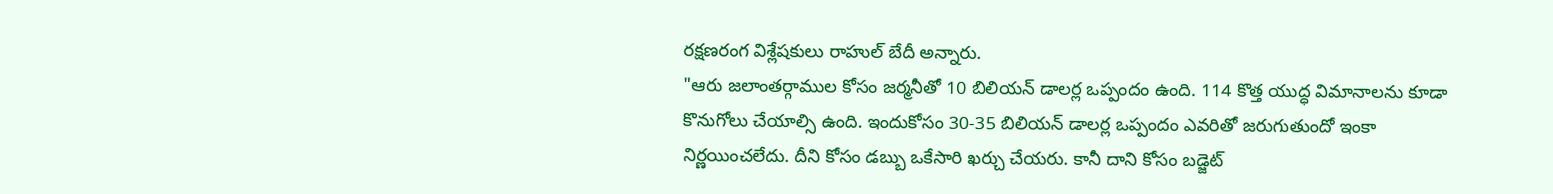రక్షణరంగ విశ్లేషకులు రాహుల్ బేదీ అన్నారు.
"ఆరు జలాంతర్గాముల కోసం జర్మనీతో 10 బిలియన్ డాలర్ల ఒప్పందం ఉంది. 114 కొత్త యుద్ధ విమానాలను కూడా కొనుగోలు చేయాల్సి ఉంది. ఇందుకోసం 30-35 బిలియన్ డాలర్ల ఒప్పందం ఎవరితో జరుగుతుందో ఇంకా నిర్ణయించలేదు. దీని కోసం డబ్బు ఒకేసారి ఖర్చు చేయరు. కానీ దాని కోసం బడ్జెట్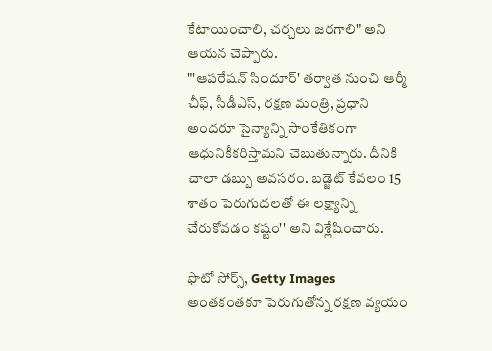కేటాయించాలి, చర్చలు జరగాలి" అని ఆయన చెప్పారు.
"'ఆపరేషన్ సిందూర్' తర్వాత నుంచి ఆర్మీ చీఫ్, సీడీఎస్, రక్షణ మంత్రి, ప్రధాని అందరూ సైన్యాన్ని సాంకేతికంగా ఆధునికీకరిస్తామని చెబుతున్నారు. దీనికి చాలా డబ్బు అవసరం. బడ్జెట్ కేవలం 15 శాతం పెరుగుదలతో ఈ లక్ష్యాన్ని చేరుకోవడం కష్టం'' అని విశ్లేషించారు.

ఫొటో సోర్స్, Getty Images
అంతకంతకూ పెరుగుతోన్న రక్షణ వ్యయం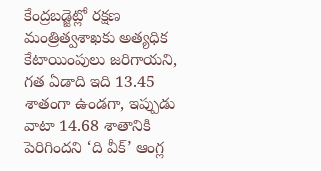కేంద్రబడ్జెట్లో రక్షణ మంత్రిత్వశాఖకు అత్యధిక కేటాయింపులు జరిగాయని, గత ఏడాది ఇది 13.45 శాతంగా ఉండగా, ఇప్పుడు వాటా 14.68 శాతానికి పెరిగిందని ‘ది వీక్’ ఆంగ్ల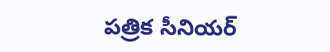పత్రిక సీనియర్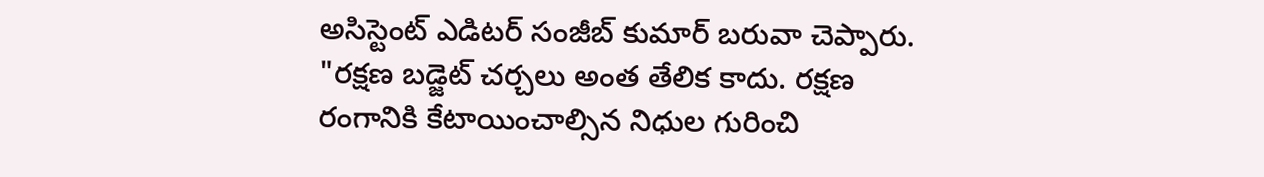అసిస్టెంట్ ఎడిటర్ సంజీబ్ కుమార్ బరువా చెప్పారు.
"రక్షణ బడ్జెట్ చర్చలు అంత తేలిక కాదు. రక్షణ రంగానికి కేటాయించాల్సిన నిధుల గురించి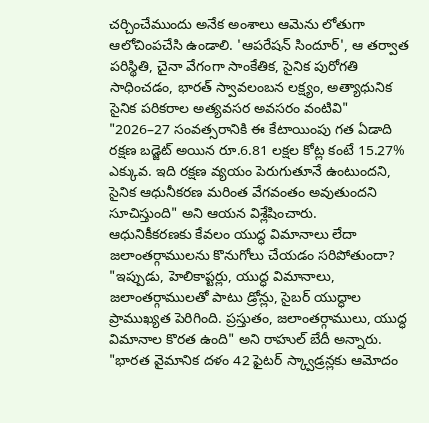చర్చించేముందు అనేక అంశాలు ఆమెను లోతుగా ఆలోచింపచేసి ఉండాలి. 'ఆపరేషన్ సిందూర్', ఆ తర్వాత పరిస్థితి, చైనా వేగంగా సాంకేతిక, సైనిక పురోగతి సాధించడం, భారత్ స్వావలంబన లక్ష్యం, అత్యాధునిక సైనిక పరికరాల అత్యవసర అవసరం వంటివి"
"2026–27 సంవత్సరానికి ఈ కేటాయింపు గత ఏడాది రక్షణ బడ్జెట్ అయిన రూ.6.81 లక్షల కోట్ల కంటే 15.27% ఎక్కువ. ఇది రక్షణ వ్యయం పెరుగుతూనే ఉంటుందని, సైనిక ఆధునీకరణ మరింత వేగవంతం అవుతుందని సూచిస్తుంది" అని ఆయన విశ్లేషించారు.
ఆధునికీకరణకు కేవలం యుద్ధ విమానాలు లేదా జలాంతర్గాములను కొనుగోలు చేయడం సరిపోతుందా? "ఇప్పుడు, హెలికాప్టర్లు, యుద్ధ విమానాలు, జలాంతర్గాములతో పాటు డ్రోన్లు, సైబర్ యుద్ధాల ప్రాముఖ్యత పెరిగింది. ప్రస్తుతం, జలాంతర్గాములు, యుద్ధ విమానాల కొరత ఉంది" అని రాహుల్ బేదీ అన్నారు.
"భారత వైమానిక దళం 42 ఫైటర్ స్క్వాడ్రన్లకు ఆమోదం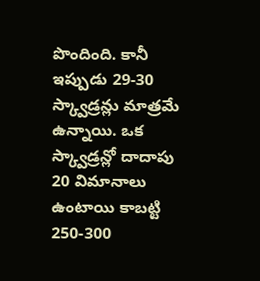పొందింది. కానీ ఇప్పుడు 29-30 స్క్వాడ్రన్లు మాత్రమే ఉన్నాయి. ఒక స్క్వాడ్రన్లో దాదాపు 20 విమానాలు ఉంటాయి కాబట్టి 250-300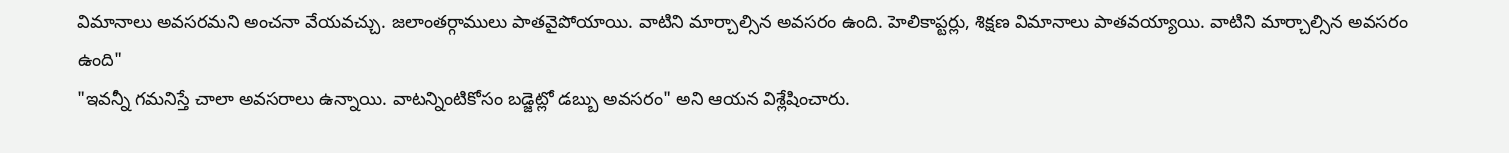విమానాలు అవసరమని అంచనా వేయవచ్చు. జలాంతర్గాములు పాతవైపోయాయి. వాటిని మార్చాల్సిన అవసరం ఉంది. హెలికాప్టర్లు, శిక్షణ విమానాలు పాతవయ్యాయి. వాటిని మార్చాల్సిన అవసరం ఉంది"
"ఇవన్నీ గమనిస్తే చాలా అవసరాలు ఉన్నాయి. వాటన్నింటికోసం బడ్జెట్లో డబ్బు అవసరం" అని ఆయన విశ్లేషించారు.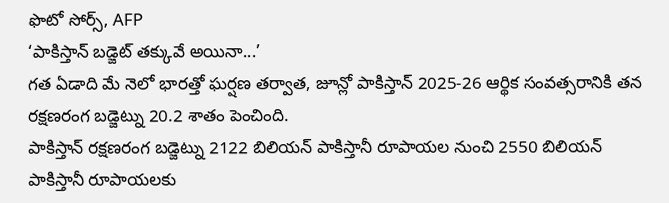ఫొటో సోర్స్, AFP
‘పాకిస్తాన్ బడ్జెట్ తక్కువే అయినా...’
గత ఏడాది మే నెలో భారత్తో ఘర్షణ తర్వాత, జూన్లో పాకిస్తాన్ 2025-26 ఆర్థిక సంవత్సరానికి తన రక్షణరంగ బడ్జెట్ను 20.2 శాతం పెంచింది.
పాకిస్తాన్ రక్షణరంగ బడ్జెట్ను 2122 బిలియన్ పాకిస్తానీ రూపాయల నుంచి 2550 బిలియన్ పాకిస్తానీ రూపాయలకు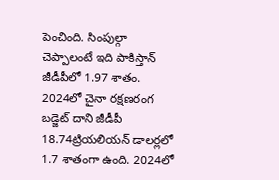పెంచింది. సింపుల్గా చెప్పాలంటే ఇది పాకిస్తాన్ జీడీపీలో 1.97 శాతం.
2024లో చైనా రక్షణరంగ బడ్జెట్ దాని జీడీపీ 18.74ట్రియలియన్ డాలర్లలో 1.7 శాతంగా ఉంది. 2024లో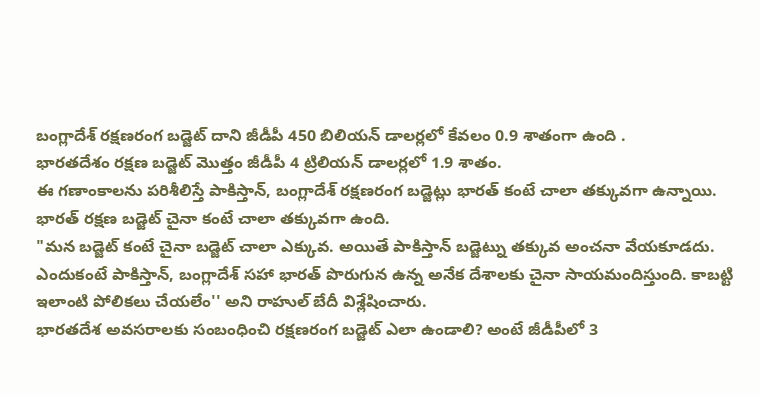బంగ్లాదేశ్ రక్షణరంగ బడ్జెట్ దాని జీడీపీ 450 బిలియన్ డాలర్లలో కేవలం 0.9 శాతంగా ఉంది .
భారతదేశం రక్షణ బడ్జెట్ మొత్తం జీడీపీ 4 ట్రిలియన్ డాలర్లలో 1.9 శాతం.
ఈ గణాంకాలను పరిశీలిస్తే పాకిస్తాన్, బంగ్లాదేశ్ రక్షణరంగ బడ్జెట్లు భారత్ కంటే చాలా తక్కువగా ఉన్నాయి. భారత్ రక్షణ బడ్జెట్ చైనా కంటే చాలా తక్కువగా ఉంది.
"మన బడ్జెట్ కంటే చైనా బడ్జెట్ చాలా ఎక్కువ. అయితే పాకిస్తాన్ బడ్జెట్ను తక్కువ అంచనా వేయకూడదు. ఎందుకంటే పాకిస్తాన్, బంగ్లాదేశ్ సహా భారత్ పొరుగున ఉన్న అనేక దేశాలకు చైనా సాయమందిస్తుంది. కాబట్టి ఇలాంటి పోలికలు చేయలేం'' అని రాహుల్ బేదీ విశ్లేషించారు.
భారతదేశ అవసరాలకు సంబంధించి రక్షణరంగ బడ్జెట్ ఎలా ఉండాలి? అంటే జీడీపీలో 3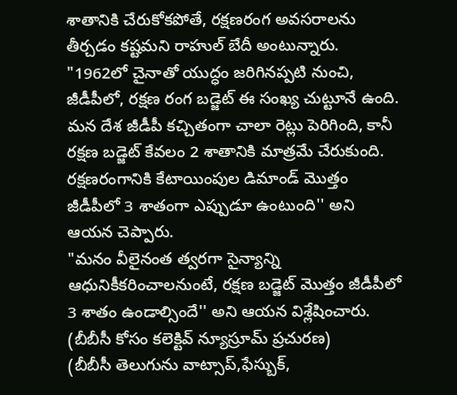శాతానికి చేరుకోకపోతే, రక్షణరంగ అవసరాలను తీర్చడం కష్టమని రాహుల్ బేదీ అంటున్నారు.
"1962లో చైనాతో యుద్ధం జరిగినప్పటి నుంచి, జీడీపీలో, రక్షణ రంగ బడ్జెట్ ఈ సంఖ్య చుట్టూనే ఉంది. మన దేశ జీడీపీ కచ్చితంగా చాలా రెట్లు పెరిగింది, కానీ రక్షణ బడ్జెట్ కేవలం 2 శాతానికి మాత్రమే చేరుకుంది. రక్షణరంగానికి కేటాయింపుల డిమాండ్ మొత్తం జీడీపీలో 3 శాతంగా ఎప్పుడూ ఉంటుంది'' అని ఆయన చెప్పారు.
"మనం వీలైనంత త్వరగా సైన్యాన్ని ఆధునికీకరించాలనుంటే, రక్షణ బడ్జెట్ మొత్తం జీడీపీలో 3 శాతం ఉండాల్సిందే'' అని ఆయన విశ్లేషించారు.
(బీబీసీ కోసం కలెక్టివ్ న్యూస్రూమ్ ప్రచురణ)
(బీబీసీ తెలుగును వాట్సాప్,ఫేస్బుక్,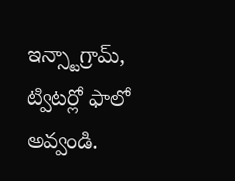ఇన్స్టాగ్రామ్, ట్విటర్లో ఫాలో అవ్వండి.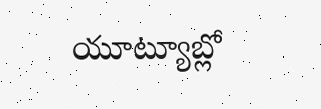యూట్యూబ్లో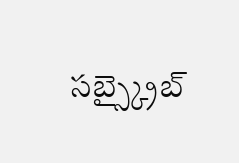సబ్స్క్రైబ్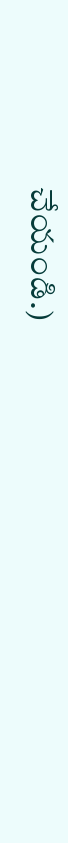చేయండి.)